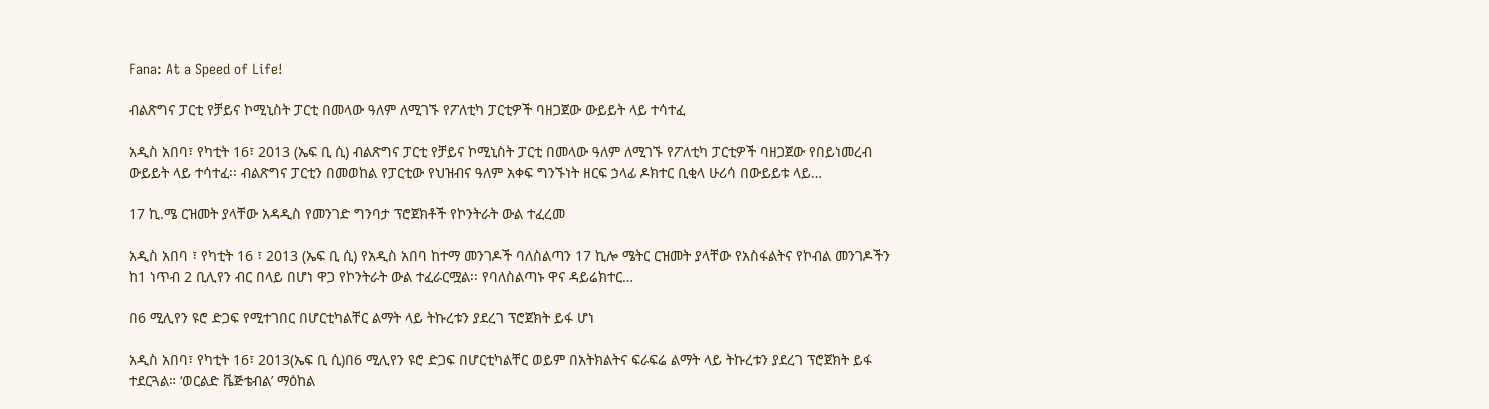Fana: At a Speed of Life!

ብልጽግና ፓርቲ የቻይና ኮሚኒስት ፓርቲ በመላው ዓለም ለሚገኙ የፖለቲካ ፓርቲዎች ባዘጋጀው ውይይት ላይ ተሳተፈ

አዲስ አበባ፣ የካቲት 16፣ 2013 (ኤፍ ቢ ሲ) ብልጽግና ፓርቲ የቻይና ኮሚኒስት ፓርቲ በመላው ዓለም ለሚገኙ የፖለቲካ ፓርቲዎች ባዘጋጀው የበይነመረብ ውይይት ላይ ተሳተፈ፡፡ ብልጽግና ፓርቲን በመወከል የፓርቲው የህዝብና ዓለም አቀፍ ግንኙነት ዘርፍ ኃላፊ ዶክተር ቢቂላ ሁሪሳ በውይይቱ ላይ…

17 ኪ.ሜ ርዝመት ያላቸው አዳዲስ የመንገድ ግንባታ ፕሮጀክቶች የኮንትራት ውል ተፈረመ

አዲስ አበባ ፣ የካቲት 16 ፣ 2013 (ኤፍ ቢ ሲ) የአዲስ አበባ ከተማ መንገዶች ባለስልጣን 17 ኪሎ ሜትር ርዝመት ያላቸው የአስፋልትና የኮብል መንገዶችን ከ1 ነጥብ 2 ቢሊየን ብር በላይ በሆነ ዋጋ የኮንትራት ውል ተፈራርሟል፡፡ የባለስልጣኑ ዋና ዳይሬክተር…

በ6 ሚሊየን ዩሮ ድጋፍ የሚተገበር በሆርቲካልቸር ልማት ላይ ትኩረቱን ያደረገ ፕሮጀክት ይፋ ሆነ

አዲስ አበባ፣ የካቲት 16፣ 2013(ኤፍ ቢ ሲ)በ6 ሚሊየን ዩሮ ድጋፍ በሆርቲካልቸር ወይም በአትክልትና ፍራፍሬ ልማት ላይ ትኩረቱን ያደረገ ፕሮጀክት ይፋ ተደርጓል። ‘ወርልድ ቬጅቴብል’ ማዕከል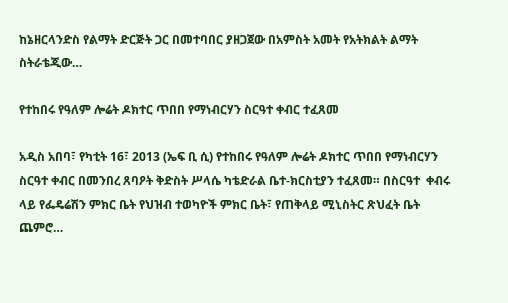ከኔዘርላንድስ የልማት ድርጅት ጋር በመተባበር ያዘጋጀው በአምስት አመት የአትክልት ልማት ስትራቴጂው…

የተከበሩ የዓለም ሎሬት ዶክተር ጥበበ የማነብርሃን ስርዓተ ቀብር ተፈጸመ

አዲስ አበባ፣ የካቲት 16፣ 2013 (ኤፍ ቢ ሲ) የተከበሩ የዓለም ሎሬት ዶክተር ጥበበ የማነብርሃን ስርዓተ ቀብር በመንበረ ጸባዖት ቅድስት ሥላሴ ካቴድራል ቤተ-ክርስቲያን ተፈጸመ። በስርዓተ  ቀብሩ ላይ የፌዴሬሽን ምክር ቤት የህዝብ ተወካዮች ምክር ቤት፣ የጠቅላይ ሚኒስትር ጽህፈት ቤት ጨምሮ…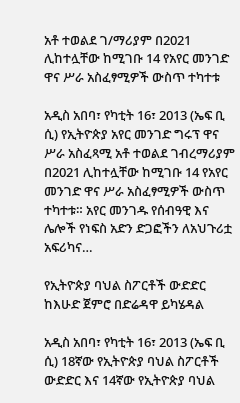አቶ ተወልደ ገ/ማሪያም በ2021 ሊከተሏቸው ከሚገቡ 14 የአየር መንገድ ዋና ሥራ አስፈፃሚዎች ውስጥ ተካተቱ

አዲስ አበባ፣ የካቲት 16፣ 2013 (ኤፍ ቢ ሲ) የኢትዮጵያ አየር መንገድ ግሩፕ ዋና ሥራ አስፈጻሚ አቶ ተወልደ ገብረማሪያም በ2021 ሊከተሏቸው ከሚገቡ 14 የአየር መንገድ ዋና ሥራ አስፈፃሚዎች ውስጥ ተካተቱ። አየር መንገዱ የሰብዓዊ እና ሌሎች የነፍስ አድን ድጋፎችን ለአህጉሪቷ አፍሪካና…

የኢትዮጵያ ባህል ስፖርቶች ውድድር ከእሁድ ጀምሮ በድሬዳዋ ይካሄዳል

አዲስ አበባ፣ የካቲት 16፣ 2013 (ኤፍ ቢ ሲ) 18ኛው የኢትዮጵያ ባህል ስፖርቶች ውድድር እና 14ኛው የኢትዮጵያ ባህል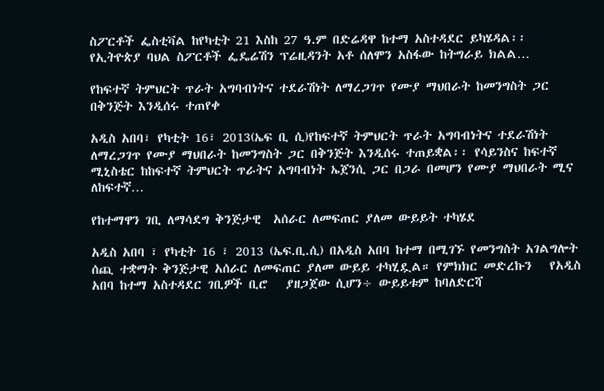ስፖርቶች ፌስቲቫል ከየካቲት 21 እስከ 27 ዓ.ም በድሬዳዋ ከተማ አስተዳደር ይካሄዳል፡፡ የኢትዮጵያ ባህል ስፖርቶች ፌዴሬሽን ፕሬዚዳንት አቶ ሰለሞን አስፋው ከትግራይ ክልል…

የከፍተኛ ትምህርት ጥራት አግባብነትና ተደራሽነት ለማረጋገጥ የሙያ ማህበራት ከመንግስት ጋር በቅንጅት እንዲሰሩ ተጠየቀ

አዲስ አበባ፣ የካቲት 16፣ 2013(ኤፍ ቢ ሲ)የከፍተኛ ትምህርት ጥራት አግባብነትና ተደራሽነት ለማረጋገጥ የሙያ ማህበራት ከመንግስት ጋር በቅንጅት እንዲሰሩ ተጠይቋል፡፡ የሳይንስና ከፍተኛ ሚኒስቴር ከከፍተኛ ትምህርት ጥራትና አግባብነት ኤጀንሲ ጋር በጋራ በመሆን የሙያ ማህበራት ሚና ለከፍተኛ…

የከተማዋን ገቢ ለማሳደግ ቅንጅታዊ  አሰራር ለመፍጠር ያለመ ውይይት ተካሄደ

አዲስ አበባ ፣ የካቲት 16 ፣ 2013 (ኤፍ.ቢ.ሲ) በአዲስ አበባ ከተማ በሚገኙ የመንግስት አገልግሎት ሰጪ ተቋማት ቅንጅታዊ አሰራር ለመፍጠር ያለመ ውይይ ተካሂዷል። የምክክር መድረኩን   የአዲስ አበባ ከተማ አስተዳደር ገቢዎች ቢሮ   ያዘጋጀው ሲሆን÷ ውይይቱም ከባለድርሻ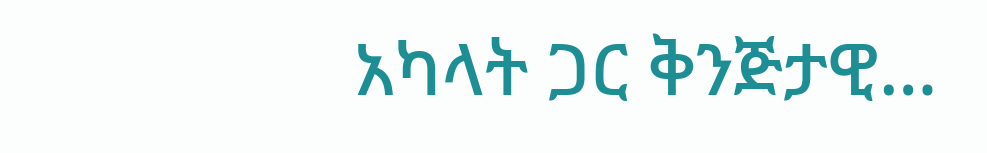አካላት ጋር ቅንጅታዊ…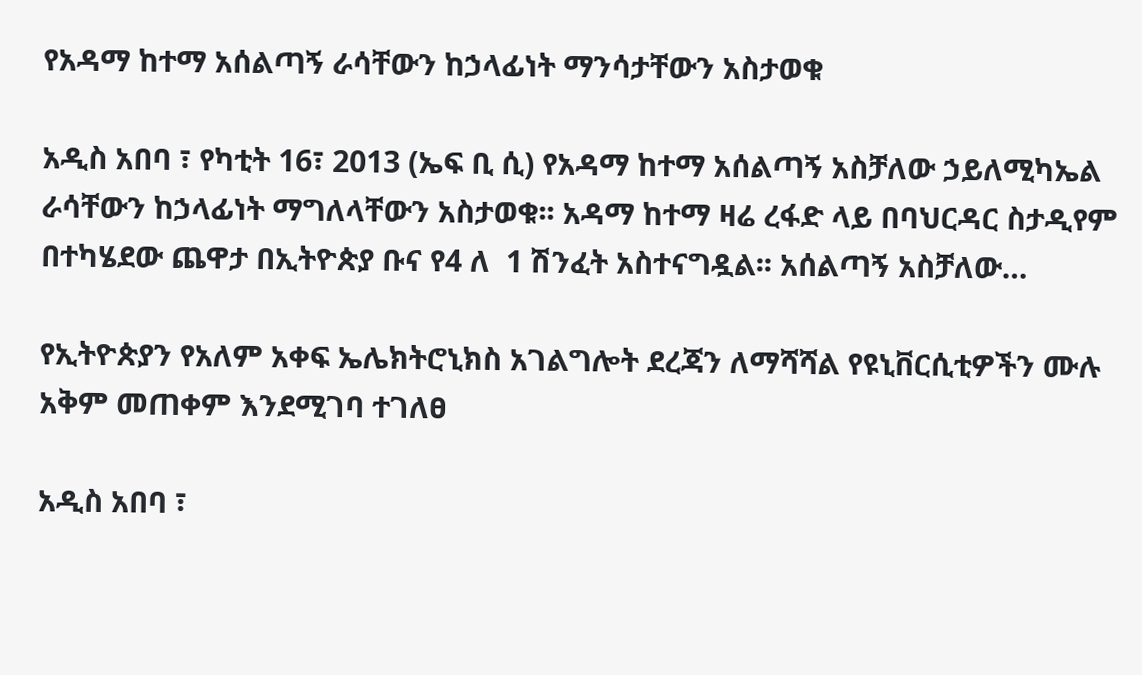የአዳማ ከተማ አሰልጣኝ ራሳቸውን ከኃላፊነት ማንሳታቸውን አስታወቁ

አዲስ አበባ ፣ የካቲት 16፣ 2013 (ኤፍ ቢ ሲ) የአዳማ ከተማ አሰልጣኝ አስቻለው ኃይለሚካኤል ራሳቸውን ከኃላፊነት ማግለላቸውን አስታወቁ፡፡ አዳማ ከተማ ዛሬ ረፋድ ላይ በባህርዳር ስታዲየም በተካሄደው ጨዋታ በኢትዮጵያ ቡና የ4 ለ  1 ሽንፈት አስተናግዷል፡፡ አሰልጣኝ አስቻለው…

የኢትዮጵያን የአለም አቀፍ ኤሌክትሮኒክስ አገልግሎት ደረጃን ለማሻሻል የዩኒቨርሲቲዎችን ሙሉ አቅም መጠቀም እንደሚገባ ተገለፀ

አዲስ አበባ ፣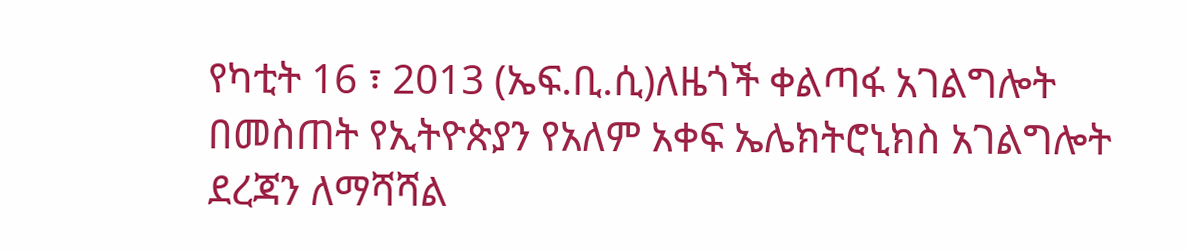የካቲት 16 ፣ 2013 (ኤፍ.ቢ.ሲ)ለዜጎች ቀልጣፋ አገልግሎት በመስጠት የኢትዮጵያን የአለም አቀፍ ኤሌክትሮኒክስ አገልግሎት ደረጃን ለማሻሻል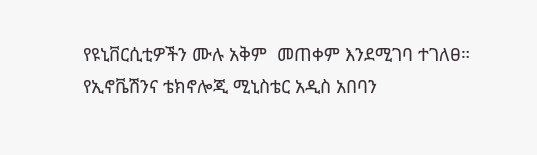የዩኒቨርሲቲዎችን ሙሉ አቅም  መጠቀም እንደሚገባ ተገለፀ። የኢኖቬሽንና ቴክኖሎጂ ሚኒስቴር አዲስ አበባን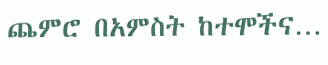ጨምሮ በአምስት ከተሞችና…